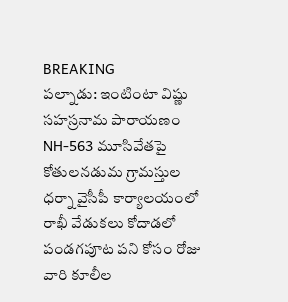BREAKING
పల్నాడు: ఇంటింటా విష్ణు సహస్రనామ పారాయణం NH-563 మూసివేతపై కోతులనడుమ గ్రామస్తుల ధర్నా వైసీపీ కార్యాలయంలో రాఖీ వేడుకలు కోదాడలో పండగపూట పని కోసం రోజు వారి కూలీల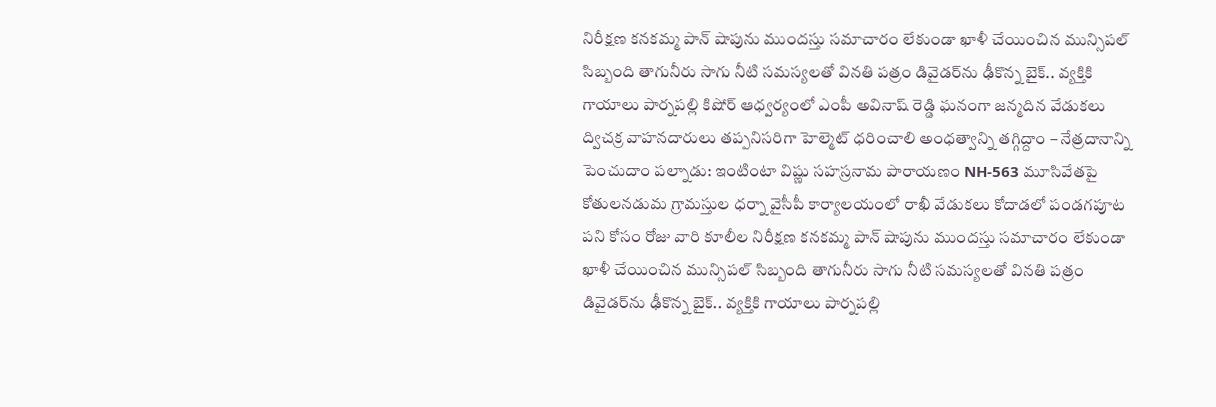నిరీక్షణ కనకమ్మ పాన్ షాపును ముందస్తు సమాచారం లేకుండా ఖాళీ చేయించిన మున్సిపల్ సిబ్బంది తాగునీరు సాగు నీటి సమస్యలతో వినతి పత్రం డివైడర్‌ను ఢీకొన్న బైక్.. వ్యక్తికి గాయాలు పార్నపల్లి కిషోర్ ఆధ్వర్యంలో ఎంపీ అవినాష్ రెడ్డి ఘనంగా జన్మదిన వేడుకలు ద్విచక్ర వాహనదారులు తప్పనిసరిగా హెల్మెట్ ధరించాలి అంధత్వాన్ని తగ్గిద్దాం – నేత్రదానాన్ని పెంచుదాం పల్నాడు: ఇంటింటా విష్ణు సహస్రనామ పారాయణం NH-563 మూసివేతపై కోతులనడుమ గ్రామస్తుల ధర్నా వైసీపీ కార్యాలయంలో రాఖీ వేడుకలు కోదాడలో పండగపూట పని కోసం రోజు వారి కూలీల నిరీక్షణ కనకమ్మ పాన్ షాపును ముందస్తు సమాచారం లేకుండా ఖాళీ చేయించిన మున్సిపల్ సిబ్బంది తాగునీరు సాగు నీటి సమస్యలతో వినతి పత్రం డివైడర్‌ను ఢీకొన్న బైక్.. వ్యక్తికి గాయాలు పార్నపల్లి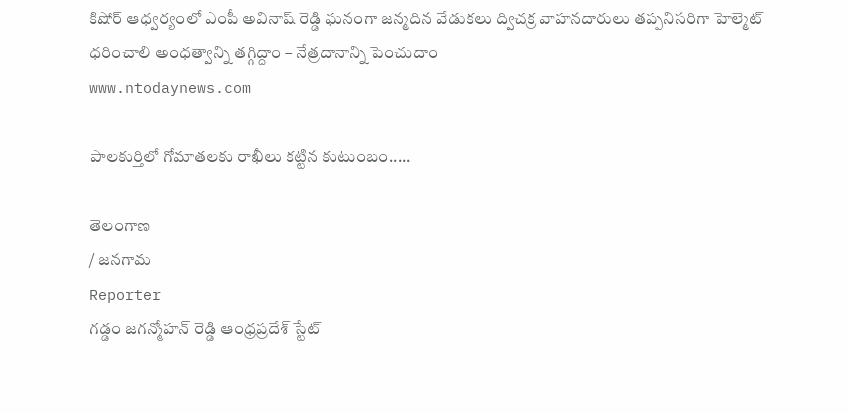కిషోర్ ఆధ్వర్యంలో ఎంపీ అవినాష్ రెడ్డి ఘనంగా జన్మదిన వేడుకలు ద్విచక్ర వాహనదారులు తప్పనిసరిగా హెల్మెట్ ధరించాలి అంధత్వాన్ని తగ్గిద్దాం – నేత్రదానాన్ని పెంచుదాం
www.ntodaynews.com

పాలకుర్తిలో గోమాతలకు రాఖీలు కట్టిన కుటుంబం.....

తెలంగాణ
/ జనగామ
Reporter
గడ్డం జగన్మోహన్ రెడ్డి ఆంధ్రప్రదేశ్ స్టేట్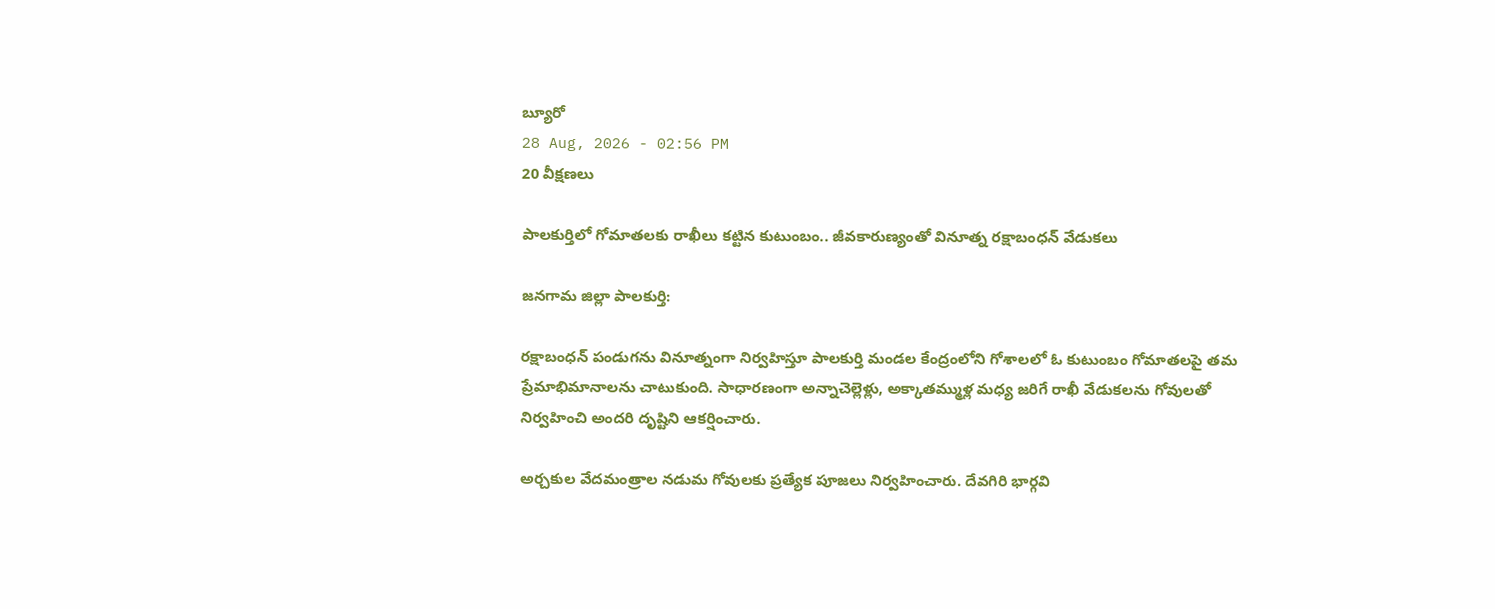బ్యూరో
28 Aug, 2026 - 02:56 PM
20 వీక్షణలు

పాలకుర్తిలో గోమాతలకు రాఖీలు కట్టిన కుటుంబం.. జీవకారుణ్యంతో వినూత్న రక్షాబంధన్ వేడుకలు

జనగామ జిల్లా పాలకుర్తి:

రక్షాబంధన్ పండుగను వినూత్నంగా నిర్వహిస్తూ పాలకుర్తి మండల కేంద్రంలోని గోశాలలో ఓ కుటుంబం గోమాతలపై తమ ప్రేమాభిమానాలను చాటుకుంది. సాధారణంగా అన్నాచెల్లెళ్లు, అక్కాతమ్ముళ్ల మధ్య జరిగే రాఖీ వేడుకలను గోవులతో నిర్వహించి అందరి దృష్టిని ఆకర్షించారు.

అర్చకుల వేదమంత్రాల నడుమ గోవులకు ప్రత్యేక పూజలు నిర్వహించారు. దేవగిరి భార్గవి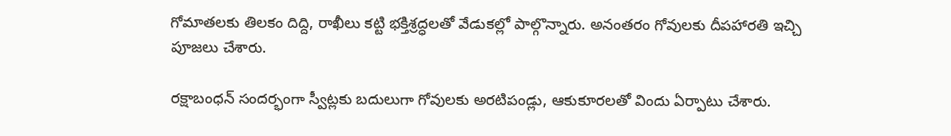గోమాతలకు తిలకం దిద్ది, రాఖీలు కట్టి భక్తిశ్రద్ధలతో వేడుకల్లో పాల్గొన్నారు. అనంతరం గోవులకు దీపహారతి ఇచ్చి పూజలు చేశారు.

రక్షాబంధన్ సందర్భంగా స్వీట్లకు బదులుగా గోవులకు అరటిపండ్లు, ఆకుకూరలతో విందు ఏర్పాటు చేశారు.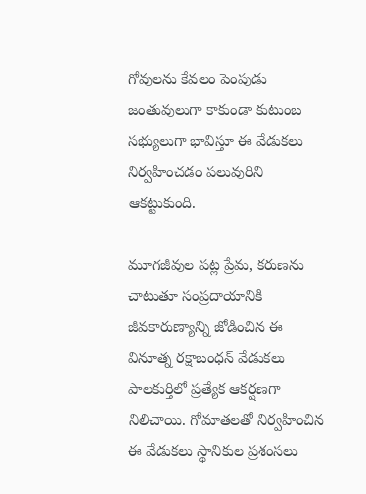గోవులను కేవలం పెంపుడు జంతువులుగా కాకుండా కుటుంబ సభ్యులుగా భావిస్తూ ఈ వేడుకలు నిర్వహించడం పలువురిని ఆకట్టుకుంది.

మూగజీవుల పట్ల ప్రేమ, కరుణను చాటుతూ సంప్రదాయానికి జీవకారుణ్యాన్ని జోడించిన ఈ వినూత్న రక్షాబంధన్ వేడుకలు పాలకుర్తిలో ప్రత్యేక ఆకర్షణగా నిలిచాయి. గోమాతలతో నిర్వహించిన ఈ వేడుకలు స్థానికుల ప్రశంసలు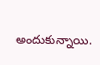అందుకున్నాయి.